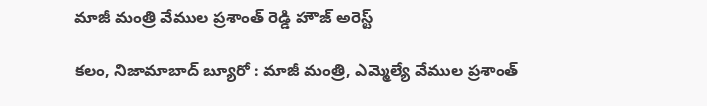మాజీ మంత్రి వేముల ప్రశాంత్ రెడ్డి హౌజ్ అరెస్ట్

కలం, నిజామాబాద్ బ్యూరో : మాజీ మంత్రి, ఎమ్మెల్యే వేముల ప్రశాంత్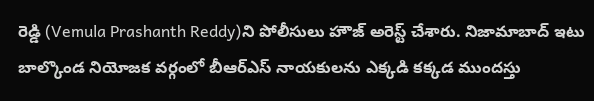రెడ్డి (Vemula Prashanth Reddy)ని పోలీసులు హౌజ్ అరెస్ట్ చేశారు. నిజామాబాద్ ఇటు బాల్కొండ నియోజక వర్గంలో బీఆర్ఎస్ నాయకులను ఎక్కడి కక్కడ ముందస్తు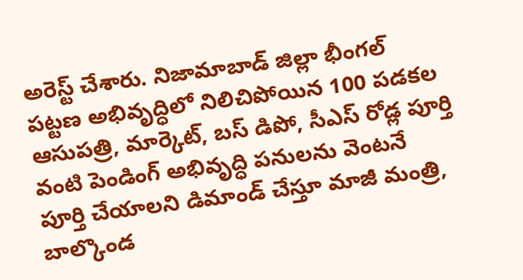అరెస్ట్ చేశారు. నిజామాబాడ్ జిల్లా భీంగల్ పట్టణ అభివృద్ధిలో నిలిచిపోయిన 100 పడకల ఆసుపత్రి, మార్కెట్, బస్ డిపో, సీఎస్ రోడ్ల పూర్తి వంటి పెండింగ్ అభివృద్ధి పనులను వెంటనే పూర్తి చేయాలని డిమాండ్ చేస్తూ మాజీ మంత్రి, బాల్కొండ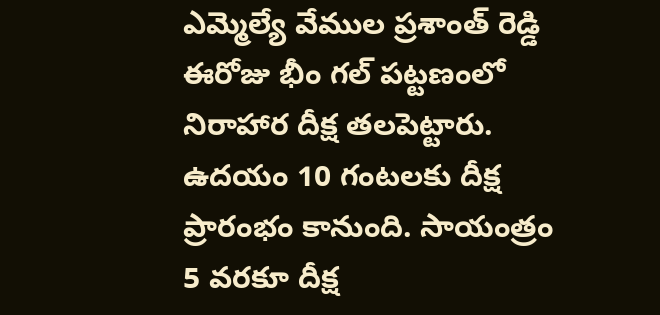ఎమ్మెల్యే వేముల ప్రశాంత్ రెడ్డి ఈరోజు భీం గల్ పట్టణంలో నిరాహార దీక్ష తలపెట్టారు. ఉదయం 10 గంటలకు దీక్ష ప్రారంభం కానుంది. సాయంత్రం 5 వరకూ దీక్ష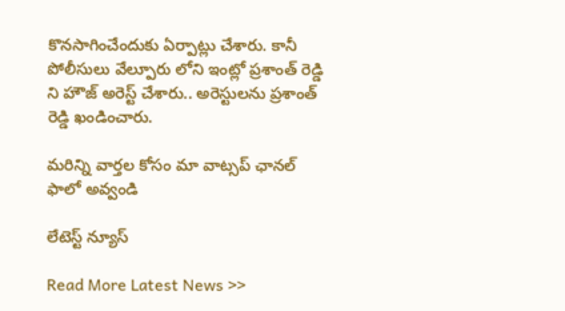కొనసాగించేందుకు ఏర్పాట్లు చేశారు. కానీ పోలీసులు వేల్పూరు లోని ఇంట్లో ప్రశాంత్ రెడ్డి ని హౌజ్ అరెస్ట్ చేశారు.. అరెస్టులను ప్రశాంత్ రెడ్డి ఖండించారు.

మ‌రిన్ని వార్త‌ల కోసం మా వాట్స‌ప్ ఛాన‌ల్ ఫాలో అవ్వండి

లేటెస్ట్ న్యూస్‌

Read More Latest News >>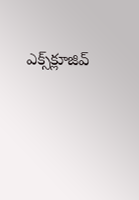ఎక్స్‌క్లూజివ్‌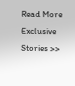Read More Exclusive Stories >>